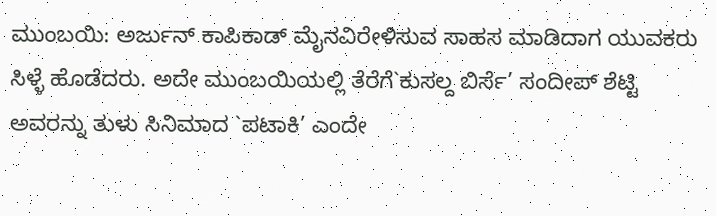ಮುಂಬಯಿ: ಅರ್ಜುನ್ ಕಾಪಿಕಾಡ್ ಮೈನವಿರೇಳಿಸುವ ಸಾಹಸ ಮಾಡಿದಾಗ ಯುವಕರು ಸಿಳ್ಳೆ ಹೊಡೆದರು. ಅದೇ ಮುಂಬಯಿಯಲ್ಲಿ ತೆರೆಗೆ`ಕುಸಲ್ದ ಬಿರ್ಸೆ’ ಸಂದೀಪ್ ಶೆಟ್ಟಿ ಅವರನ್ನು ತುಳು ಸಿನಿಮಾದ `ಪಟಾಕಿ’ ಎಂದೇ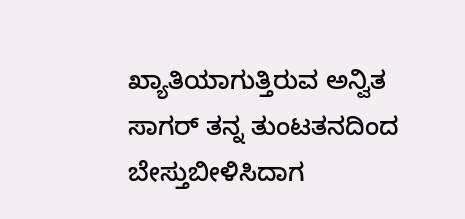ಖ್ಯಾತಿಯಾಗುತ್ತಿರುವ ಅನ್ವಿತ ಸಾಗರ್ ತನ್ನ ತುಂಟತನದಿಂದ ಬೇಸ್ತುಬೀಳಿಸಿದಾಗ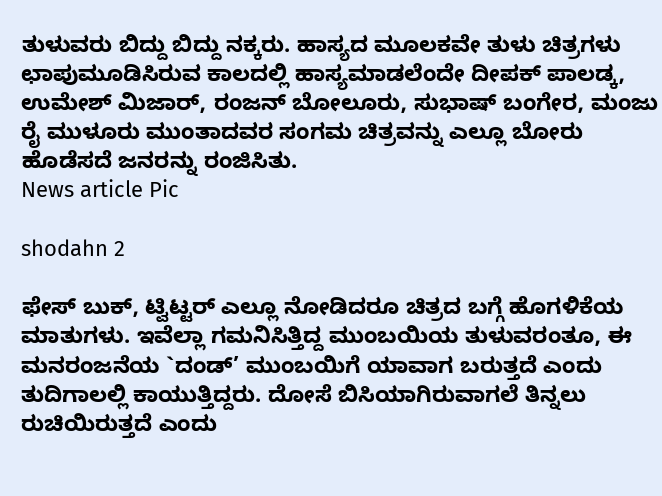ತುಳುವರು ಬಿದ್ದು ಬಿದ್ದು ನಕ್ಕರು. ಹಾಸ್ಯದ ಮೂಲಕವೇ ತುಳು ಚಿತ್ರಗಳು ಛಾಪುಮೂಡಿಸಿರುವ ಕಾಲದಲ್ಲಿ ಹಾಸ್ಯಮಾಡಲೆಂದೇ ದೀಪಕ್ ಪಾಲಡ್ಕ, ಉಮೇಶ್ ಮಿಜಾರ್, ರಂಜನ್ ಬೋಲೂರು, ಸುಭಾಷ್ ಬಂಗೇರ, ಮಂಜು ರೈ ಮುಳೂರು ಮುಂತಾದವರ ಸಂಗಮ ಚಿತ್ರವನ್ನು ಎಲ್ಲೂ ಬೋರು ಹೊಡೆಸದೆ ಜನರನ್ನು ರಂಜಿಸಿತು.
News article Pic

shodahn 2

ಫೇಸ್ ಬುಕ್, ಟ್ವಿಟ್ಟರ್ ಎಲ್ಲೂ ನೋಡಿದರೂ ಚಿತ್ರದ ಬಗ್ಗೆ ಹೊಗಳಿಕೆಯ ಮಾತುಗಳು. ಇವೆಲ್ಲಾ ಗಮನಿಸಿತ್ತಿದ್ದ ಮುಂಬಯಿಯ ತುಳುವರಂತೂ, ಈ ಮನರಂಜನೆಯ `ದಂಡ್’ ಮುಂಬಯಿಗೆ ಯಾವಾಗ ಬರುತ್ತದೆ ಎಂದು ತುದಿಗಾಲಲ್ಲಿ ಕಾಯುತ್ತಿದ್ದರು. ದೋಸೆ ಬಿಸಿಯಾಗಿರುವಾಗಲೆ ತಿನ್ನಲು ರುಚಿಯಿರುತ್ತದೆ ಎಂದು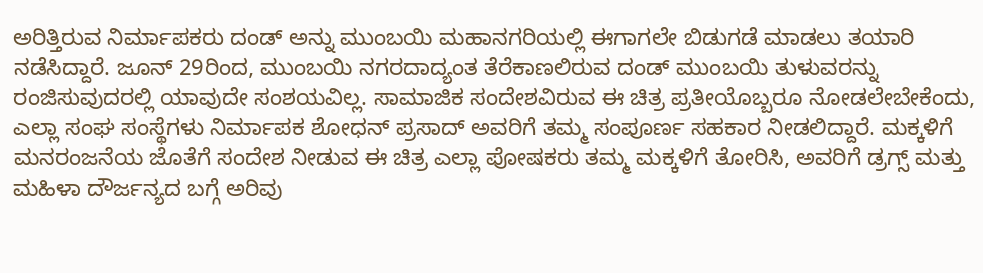ಅರಿತ್ತಿರುವ ನಿರ್ಮಾಪಕರು ದಂಡ್ ಅನ್ನು ಮುಂಬಯಿ ಮಹಾನಗರಿಯಲ್ಲಿ ಈಗಾಗಲೇ ಬಿಡುಗಡೆ ಮಾಡಲು ತಯಾರಿ ನಡೆಸಿದ್ದಾರೆ. ಜೂನ್ 29ರಿಂದ, ಮುಂಬಯಿ ನಗರದಾದ್ಯಂತ ತೆರೆಕಾಣಲಿರುವ ದಂಡ್ ಮುಂಬಯಿ ತುಳುವರನ್ನು ರಂಜಿಸುವುದರಲ್ಲಿ ಯಾವುದೇ ಸಂಶಯವಿಲ್ಲ. ಸಾಮಾಜಿಕ ಸಂದೇಶವಿರುವ ಈ ಚಿತ್ರ ಪ್ರತೀಯೊಬ್ಬರೂ ನೋಡಲೇಬೇಕೆಂದು, ಎಲ್ಲಾ ಸಂಘ ಸಂಸ್ಥೆಗಳು ನಿರ್ಮಾಪಕ ಶೋಧನ್ ಪ್ರಸಾದ್ ಅವರಿಗೆ ತಮ್ಮ ಸಂಪೂರ್ಣ ಸಹಕಾರ ನೀಡಲಿದ್ದಾರೆ. ಮಕ್ಕಳಿಗೆ ಮನರಂಜನೆಯ ಜೊತೆಗೆ ಸಂದೇಶ ನೀಡುವ ಈ ಚಿತ್ರ ಎಲ್ಲಾ ಪೋಷಕರು ತಮ್ಮ ಮಕ್ಕಳಿಗೆ ತೋರಿಸಿ, ಅವರಿಗೆ ಡ್ರಗ್ಸ್ ಮತ್ತು ಮಹಿಳಾ ದೌರ್ಜನ್ಯದ ಬಗ್ಗೆ ಅರಿವು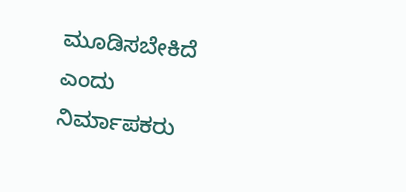ಮೂಡಿಸಬೇಕಿದೆ ಎಂದು ನಿರ್ಮಾಪಕರು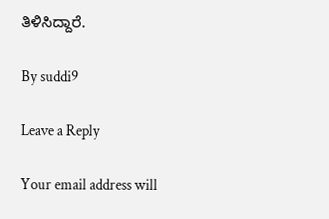ತಿಳಿಸಿದ್ದಾರೆ.

By suddi9

Leave a Reply

Your email address will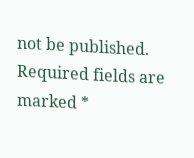not be published. Required fields are marked *